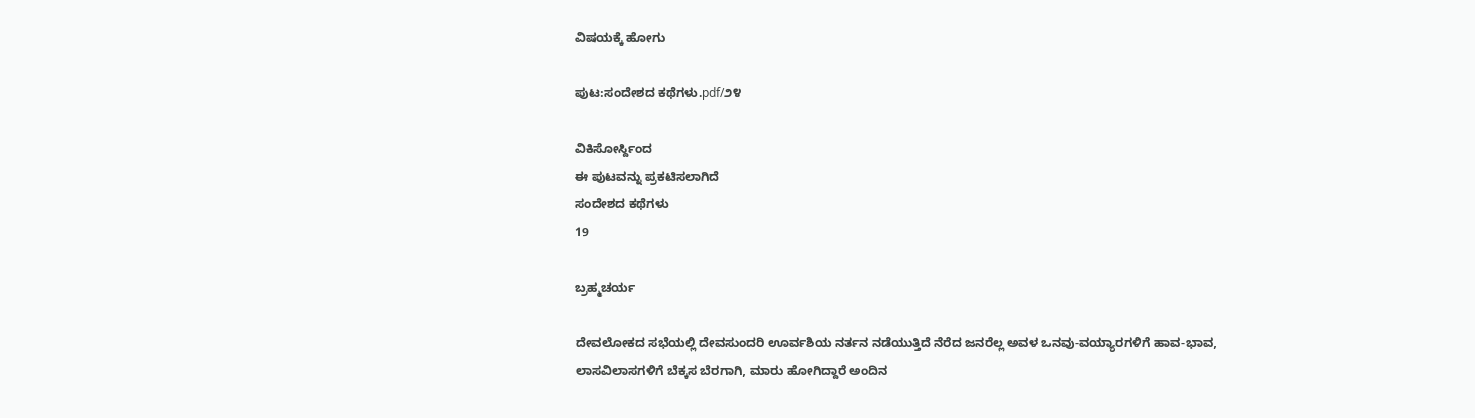ವಿಷಯಕ್ಕೆ ಹೋಗು

ಪುಟ:ಸಂದೇಶದ ಕಥೆಗಳು.pdf/೨೪

ವಿಕಿಸೋರ್ಸ್ದಿಂದ
ಈ ಪುಟವನ್ನು ಪ್ರಕಟಿಸಲಾಗಿದೆ
ಸಂದೇಶದ ಕಥೆಗಳು
19

ಬ್ರಹ್ಮಚರ್ಯ

ದೇವಲೋಕದ ಸಭೆಯಲ್ಲಿ ದೇವಸುಂದರಿ ಊರ್ವಶಿಯ ನರ್ತನ ನಡೆಯುತ್ತಿದೆ ನೆರೆದ ಜನರೆಲ್ಲ ಅವಳ ಒನವು-ವಯ್ಯಾರಗಳಿಗೆ ಹಾವ-ಭಾವ, ಲಾಸವಿಲಾಸಗಳಿಗೆ ಬೆಕ್ಕಸ ಬೆರಗಾಗಿ, ಮಾರು ಹೋಗಿದ್ದಾರೆ ಅಂದಿನ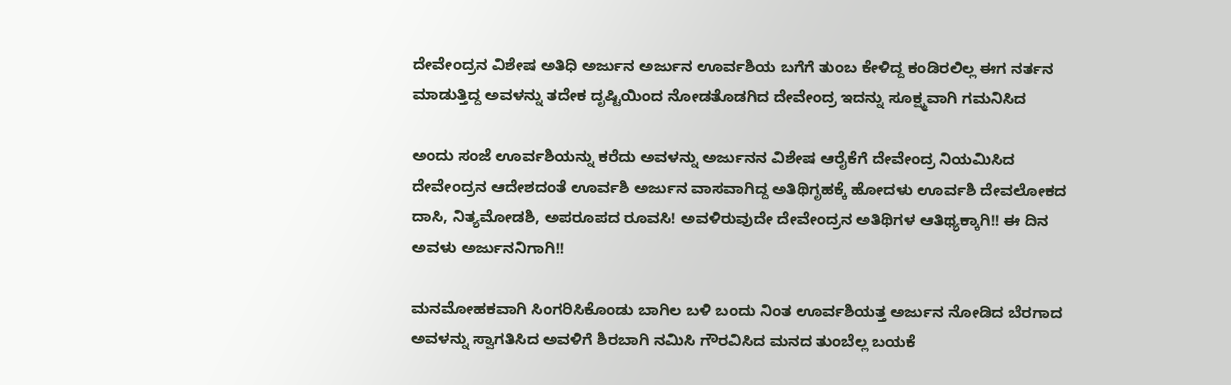ದೇವೇಂದ್ರನ ವಿಶೇಷ ಅತಿಧಿ ಅರ್ಜುನ ಅರ್ಜುನ ಊರ್ವಶಿಯ ಬಗೆಗೆ ತುಂಬ ಕೇಳಿದ್ದ ಕಂಡಿರಲಿಲ್ಲ ಈಗ ನರ್ತನ ಮಾಡುತ್ತಿದ್ದ ಅವಳನ್ನು ತದೇಕ ದೃಷ್ಟಿಯಿಂದ ನೋಡತೊಡಗಿದ ದೇವೇಂದ್ರ ಇದನ್ನು ಸೂಕ್ಷ್ಮವಾಗಿ ಗಮನಿಸಿದ

ಅಂದು ಸಂಜೆ ಊರ್ವಶಿಯನ್ನು ಕರೆದು ಅವಳನ್ನು ಅರ್ಜುನನ ವಿಶೇಷ ಆರೈಕೆಗೆ ದೇವೇಂದ್ರ ನಿಯಮಿಸಿದ ದೇವೇಂದ್ರನ ಆದೇಶದಂತೆ ಊರ್ವಶಿ ಅರ್ಜುನ ವಾಸವಾಗಿದ್ದ ಅತಿಥಿಗೃಹಕ್ಕೆ ಹೋದಳು ಊರ್ವಶಿ ದೇವಲೋಕದ ದಾಸಿ, ನಿತ್ಯಮೋಡಶಿ, ಅಪರೂಪದ ರೂವಸಿ! ಅವಳಿರುವುದೇ ದೇವೇಂದ್ರನ ಅತಿಥಿಗಳ ಆತಿಥ್ಯಕ್ಕಾಗಿ!! ಈ ದಿನ ಅವಳು ಅರ್ಜುನನಿಗಾಗಿ!!

ಮನಮೋಹಕವಾಗಿ ಸಿಂಗರಿಸಿಕೊಂಡು ಬಾಗಿಲ ಬಳಿ ಬಂದು ನಿಂತ ಊರ್ವಶಿಯತ್ತ ಅರ್ಜುನ ನೋಡಿದ ಬೆರಗಾದ ಅವಳನ್ನು ಸ್ವಾಗತಿಸಿದ ಅವಳಿಗೆ ಶಿರಬಾಗಿ ನಮಿಸಿ ಗೌರವಿಸಿದ ಮನದ ತುಂಬೆಲ್ಲ ಬಯಕೆ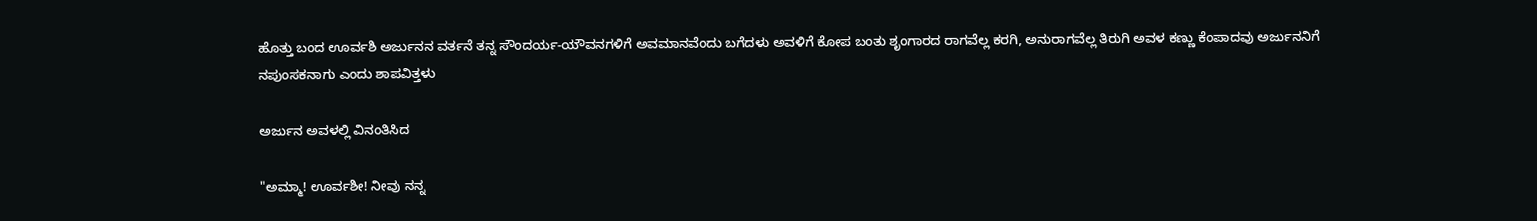ಹೊತ್ತು ಬಂದ ಊರ್ವಶಿ ಅರ್ಜುನನ ವರ್ತನೆ ತನ್ನ ಸೌಂದರ್ಯ-ಯೌವನಗಳಿಗೆ ಅವಮಾನವೆಂದು ಬಗೆದಳು ಅವಳಿಗೆ ಕೋಪ ಬಂತು ಶೃಂಗಾರದ ರಾಗವೆಲ್ಲ ಕರಗಿ, ಅನುರಾಗವೆಲ್ಲ ತಿರುಗಿ ಅವಳ ಕಣ್ಣು ಕೆಂಪಾದವು ಅರ್ಜುನನಿಗೆ ನಪುಂಸಕನಾಗು ಎಂದು ಶಾಪವಿತ್ತಳು

ಅರ್ಜುನ ಅವಳಲ್ಲಿ ವಿನಂತಿಸಿದ

"ಅಮ್ಮಾ! ಊರ್ವಶೀ! ನೀವು ನನ್ನ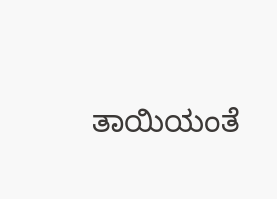ತಾಯಿಯಂತೆ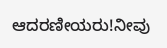ಆದರಣೀಯರು!ನೀವು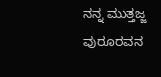ನನ್ನ ಮುತ್ತಜ್ಜ ವುರೂರವನ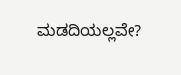ಮಡದಿಯಲ್ಲವೇ?